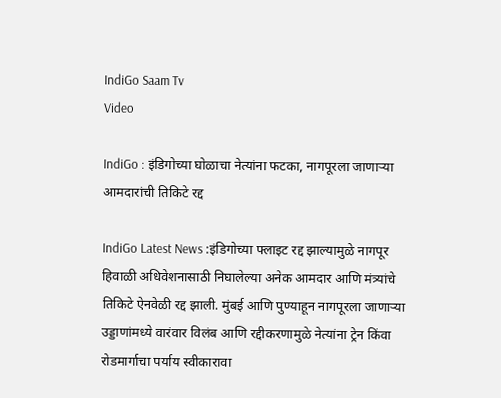IndiGo Saam Tv
Video

IndiGo : इंडिगोच्या घोळाचा नेत्यांना फटका, नागपूरला जाणाऱ्या आमदारांची तिकिटे रद्द

IndiGo Latest News :इंडिगोच्या फ्लाइट रद्द झाल्यामुळे नागपूर हिवाळी अधिवेशनासाठी निघालेल्या अनेक आमदार आणि मंत्र्यांचे तिकिटे ऐनवेळी रद्द झाली. मुंबई आणि पुण्याहून नागपूरला जाणाऱ्या उड्डाणांमध्ये वारंवार विलंब आणि रद्दीकरणामुळे नेत्यांना ट्रेन किंवा रोडमार्गाचा पर्याय स्वीकारावा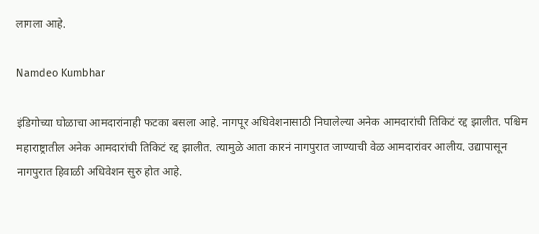लागला आहे.

Namdeo Kumbhar

इंडिगोच्या घोळाचा आमदारांनाही फटका बसला आहे. नागपूर अधिवेशनासाठी निघालेल्या अनेक आमदारांची तिकिटं रद्द झालीत. पश्चिम महाराष्ट्रातील अनेक आमदारांची तिकिटं रद्द झालीत. त्यामुळे आता कारनं नागपुरात जाण्याची वेळ आमदारांवर आलीय. उद्यापासून नागपुरात हिवाळी अधिवेशन सुरु होत आहे.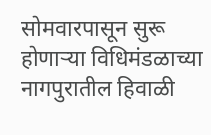सोमवारपासून सुरू होणाऱ्या विधिमंडळाच्या नागपुरातील हिवाळी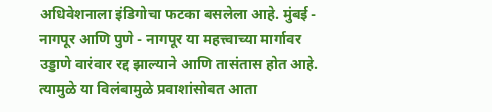अधिवेशनाला इंडिगोचा फटका बसलेला आहे. मुंबई - नागपूर आणि पुणे - नागपूर या महत्त्वाच्या मार्गावर उड्डाणे वारंवार रद्द झाल्याने आणि तासंतास होत आहे. त्यामुळे या विलंबामुळे प्रवाशांसोबत आता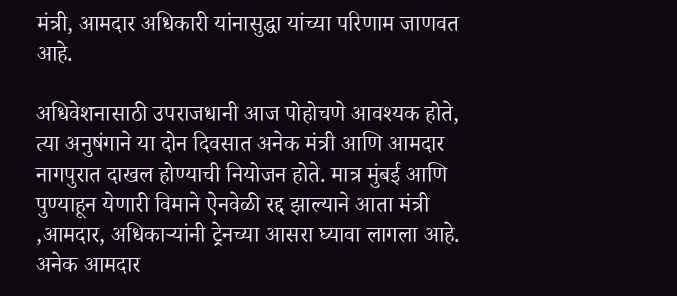मंत्री, आमदार अधिकारी यांनासुद्धा यांच्या परिणाम जाणवत आहे.

अधिवेशनासाठी उपराजधानी आज पोहोचणे आवश्यक होते, त्या अनुषंगाने या दोन दिवसात अनेक मंत्री आणि आमदार नागपुरात दाखल होण्याची नियोजन होते. मात्र मुंबई आणि पुण्याहून येणारी विमाने ऐनवेळी रद्द झाल्याने आता मंत्री ,आमदार, अधिकाऱ्यांनी ट्रेनच्या आसरा घ्यावा लागला आहे. अनेक आमदार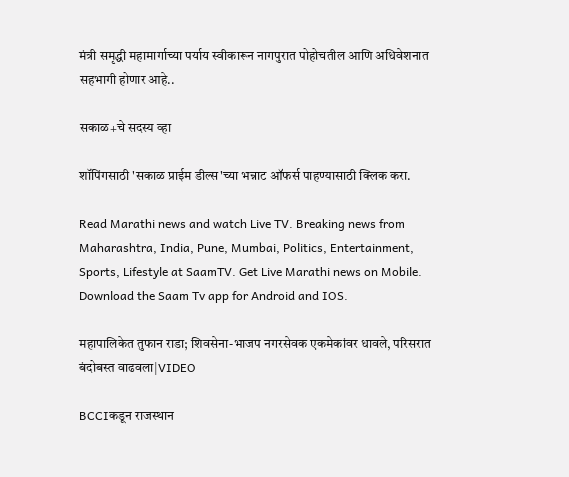मंत्री समृद्धी महामार्गाच्या पर्याय स्वीकारून नागपुरात पोहोचतील आणि अधिवेशनात सहभागी होणार आहे..

सकाळ+चे सदस्य व्हा

शॉपिंगसाठी 'सकाळ प्राईम डील्स'च्या भन्नाट ऑफर्स पाहण्यासाठी क्लिक करा.

Read Marathi news and watch Live TV. Breaking news from Maharashtra, India, Pune, Mumbai, Politics, Entertainment, Sports, Lifestyle at SaamTV. Get Live Marathi news on Mobile. Download the Saam Tv app for Android and IOS.

महापालिकेत तुफान राडा; शिवसेना-भाजप नगरसेवक एकमेकांवर धावले, परिसरात बंदोबस्त वाढवला|VIDEO

BCCIकडून राजस्थान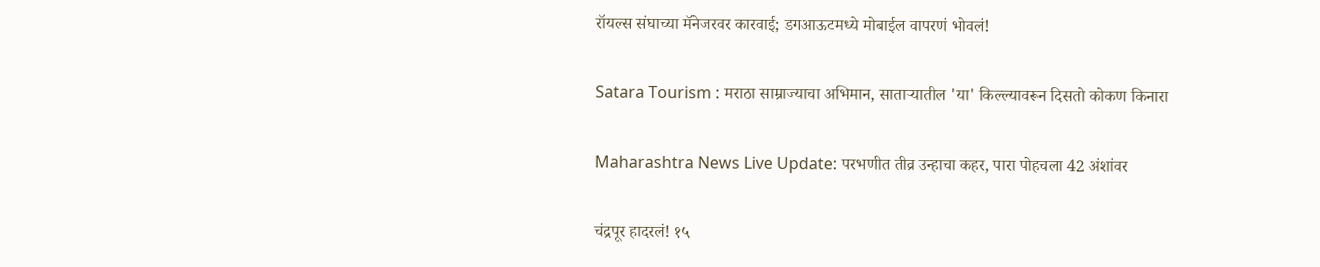रॉयल्स संघाच्या मॅनेजरवर कारवाई; डगआऊटमध्ये मोबाईल वापरणं भोवलं!

Satara Tourism : मराठा साम्राज्याचा अभिमान, साताऱ्यातील 'या' किल्ल्यावरून दिसतो कोकण किनारा

Maharashtra News Live Update: परभणीत तीव्र उन्हाचा कहर, पारा पोहचला 42 अंशांवर

चंद्रपूर हादरलं! १५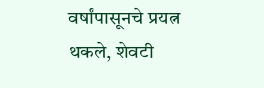वर्षांपासूनचे प्रयत्न थकले, शेवटी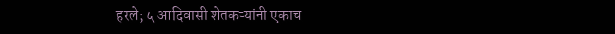हरले; ५ आदिवासी शेतकऱ्यांनी एकाच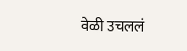वेळी उचललं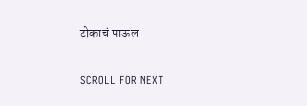टोकाचं पाऊल

SCROLL FOR NEXT